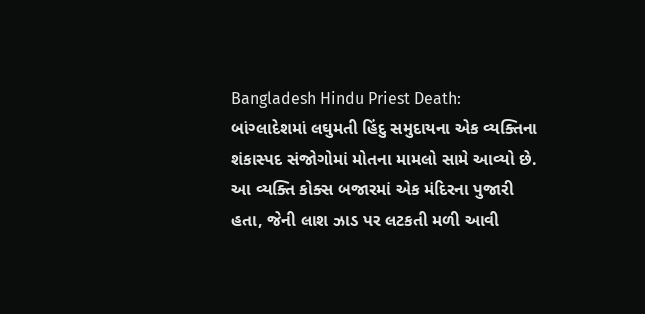Bangladesh Hindu Priest Death: બાંગ્લાદેશમાં લઘુમતી હિંદુ સમુદાયના એક વ્યક્તિના શંકાસ્પદ સંજોગોમાં મોતના મામલો સામે આવ્યો છે. આ વ્યક્તિ કોક્સ બજારમાં એક મંદિરના પુજારી હતા, જેની લાશ ઝાડ પર લટકતી મળી આવી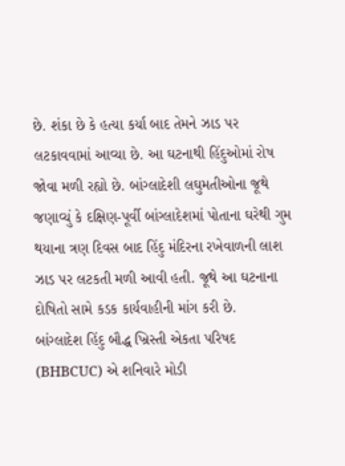છે. શંકા છે કે હત્યા કર્યા બાદ તેમને ઝાડ પર લટકાવવામાં આવ્યા છે. આ ઘટનાથી હિંદુઓમાં રોષ જોવા મળી રહ્યો છે. બાંગ્લાદેશી લઘુમતીઓના જૂથે જણાવ્યું કે દક્ષિણ-પૂર્વી બાંગ્લાદેશમાં પોતાના ઘરેથી ગુમ થયાના ત્રણ દિવસ બાદ હિંદુ મંદિરના રખેવાળની લાશ ઝાડ પર લટકતી મળી આવી હતી. જૂથે આ ઘટનાના દોષિતો સામે કડક કાર્યવાહીની માંગ કરી છે.
બાંગ્લાદેશ હિંદુ બૌદ્ધ ખ્રિસ્તી એકતા પરિષદ (BHBCUC) એ શનિવારે મોડી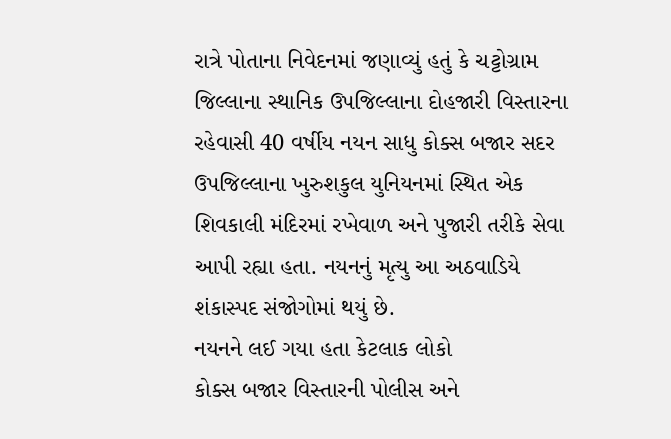રાત્રે પોતાના નિવેદનમાં જણાવ્યું હતું કે ચટ્ટોગ્રામ જિલ્લાના સ્થાનિક ઉપજિલ્લાના દોહજારી વિસ્તારના રહેવાસી 40 વર્ષીય નયન સાધુ કોક્સ બજાર સદર ઉપજિલ્લાના ખુરુશકુલ યુનિયનમાં સ્થિત એક શિવકાલી મંદિરમાં રખેવાળ અને પુજારી તરીકે સેવા આપી રહ્યા હતા. નયનનું મૃત્યુ આ અઠવાડિયે શંકાસ્પદ સંજોગોમાં થયું છે.
નયનને લઈ ગયા હતા કેટલાક લોકો
કોક્સ બજાર વિસ્તારની પોલીસ અને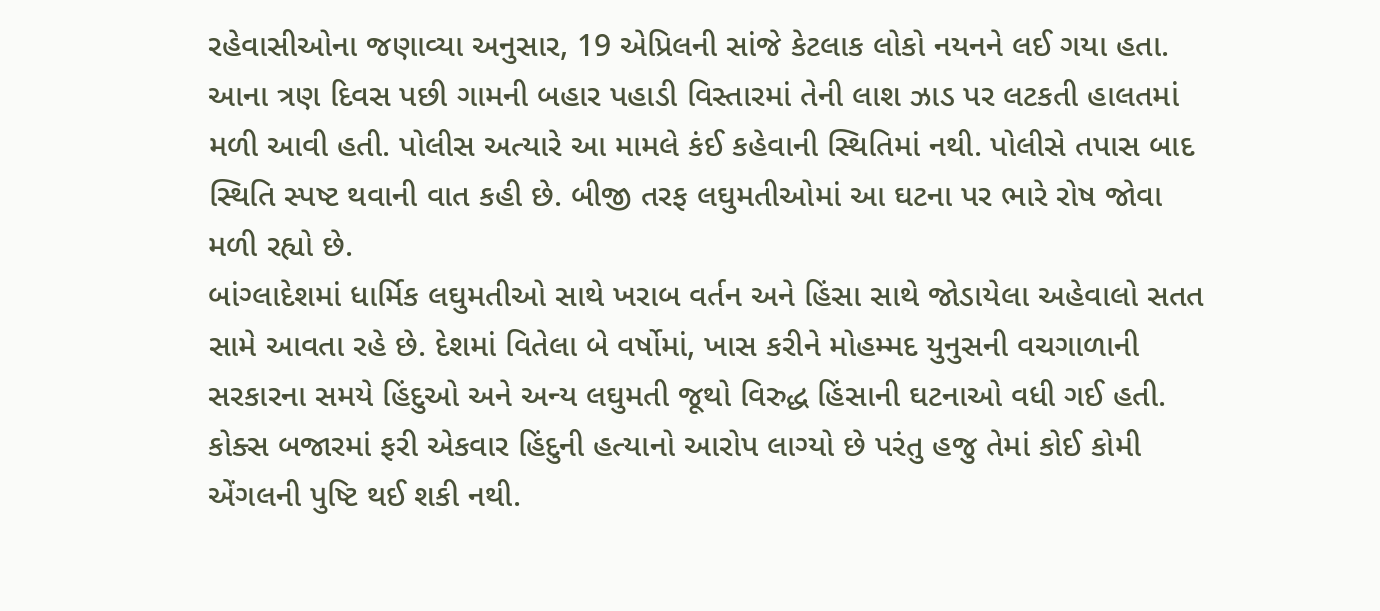રહેવાસીઓના જણાવ્યા અનુસાર, 19 એપ્રિલની સાંજે કેટલાક લોકો નયનને લઈ ગયા હતા. આના ત્રણ દિવસ પછી ગામની બહાર પહાડી વિસ્તારમાં તેની લાશ ઝાડ પર લટકતી હાલતમાં મળી આવી હતી. પોલીસ અત્યારે આ મામલે કંઈ કહેવાની સ્થિતિમાં નથી. પોલીસે તપાસ બાદ સ્થિતિ સ્પષ્ટ થવાની વાત કહી છે. બીજી તરફ લઘુમતીઓમાં આ ઘટના પર ભારે રોષ જોવા મળી રહ્યો છે.
બાંગ્લાદેશમાં ધાર્મિક લઘુમતીઓ સાથે ખરાબ વર્તન અને હિંસા સાથે જોડાયેલા અહેવાલો સતત સામે આવતા રહે છે. દેશમાં વિતેલા બે વર્ષોમાં, ખાસ કરીને મોહમ્મદ યુનુસની વચગાળાની સરકારના સમયે હિંદુઓ અને અન્ય લઘુમતી જૂથો વિરુદ્ધ હિંસાની ઘટનાઓ વધી ગઈ હતી. કોક્સ બજારમાં ફરી એકવાર હિંદુની હત્યાનો આરોપ લાગ્યો છે પરંતુ હજુ તેમાં કોઈ કોમી એંગલની પુષ્ટિ થઈ શકી નથી.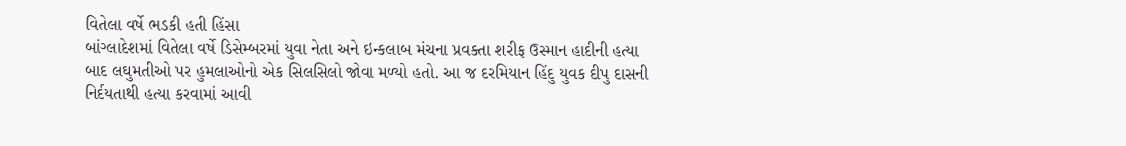વિતેલા વર્ષે ભડકી હતી હિંસા
બાંગ્લાદેશમાં વિતેલા વર્ષે ડિસેમ્બરમાં યુવા નેતા અને ઇન્કલાબ મંચના પ્રવક્તા શરીફ ઉસ્માન હાદીની હત્યા બાદ લઘુમતીઓ પર હુમલાઓનો એક સિલસિલો જોવા મળ્યો હતો. આ જ દરમિયાન હિંદુ યુવક દીપુ દાસની નિર્દયતાથી હત્યા કરવામાં આવી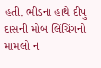હતી. ભીડના હાથે દીપુ દાસની મોબ લિંચિંગનો મામલો ન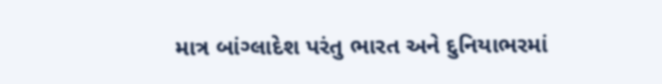માત્ર બાંગ્લાદેશ પરંતુ ભારત અને દુનિયાભરમાં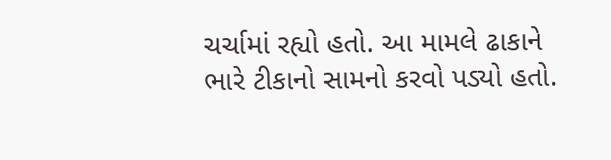ચર્ચામાં રહ્યો હતો. આ મામલે ઢાકાને ભારે ટીકાનો સામનો કરવો પડ્યો હતો.